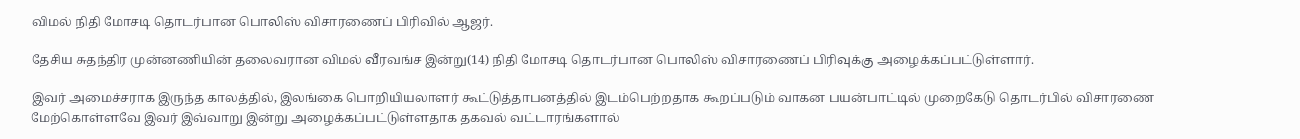விமல் நிதி மோசடி தொடர்பான பொலிஸ் விசாரணைப் பிரிவில் ஆஜர்.

தேசிய சுதந்திர முன்னணியின் தலைவரான விமல் வீரவங்ச இன்று(14) நிதி மோசடி தொடர்பான பொலிஸ் விசாரணைப் பிரிவுக்கு அழைக்கப்பட்டுள்ளார்.

இவர் அமைச்சராக இருந்த காலத்தில், இலங்கை பொறியியலாளர் கூட்டுத்தாபனத்தில் இடம்பெற்றதாக கூறப்படும் வாகன பயன்பாட்டில் முறைகேடு தொடர்பில் விசாரணை மேற்கொள்ளவே இவர் இவ்வாறு இன்று அழைக்கப்பட்டுள்ளதாக தகவல் வட்டாரங்களால்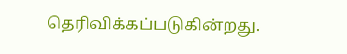தெரிவிக்கப்படுகின்றது.